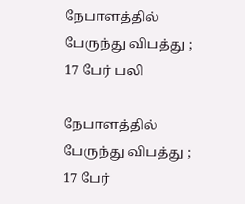நேபாளத்தில் பேருந்து விபத்து ; 17 பேர் பலி

நேபாளத்தில் பேருந்து விபத்து ; 17 பேர்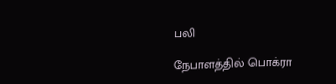பலி

நேபாளத்தில் பொக்ரா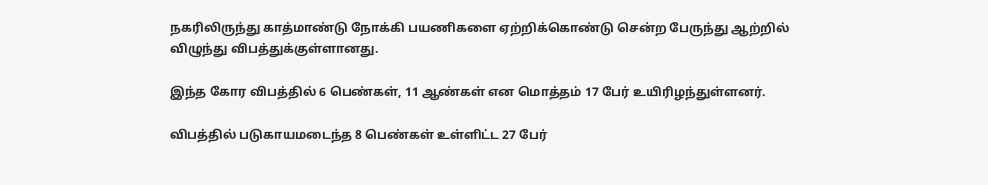நகரிலிருந்து காத்மாண்டு நோக்கி பயணிகளை ஏற்றிக்கொண்டு சென்ற பேருந்து ஆற்றில் விழுந்து விபத்துக்குள்ளானது.

இந்த கோர விபத்தில் 6 பெண்கள், 11 ஆண்கள் என மொத்தம் 17 பேர் உயிரிழந்துள்ளனர்.

விபத்தில் படுகாயமடைந்த 8 பெண்கள் உள்ளிட்ட 27 பேர்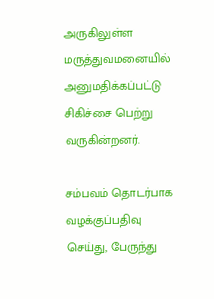அருகிலுள்ள மருத்துவமனையில் அனுமதிக்கப்பட்டு சிகிச்சை பெற்று வருகின்றனர்.

சம்பவம் தொடர்பாக வழக்குப்பதிவு செய்து, பேருந்து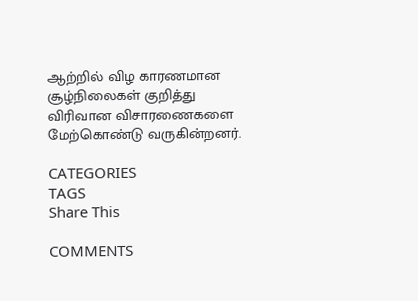ஆற்றில் விழ காரணமான சூழ்நிலைகள் குறித்து விரிவான விசாரணைகளை மேற்கொண்டு வருகின்றனர்.

CATEGORIES
TAGS
Share This

COMMENTS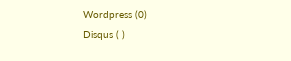Wordpress (0)
Disqus ( )